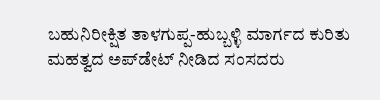ಬಹುನಿರೀಕ್ಷಿತ ತಾಳಗುಪ್ಪ-ಹುಬ್ಬಳ್ಳಿ ಮಾರ್ಗದ ಕುರಿತು ಮಹತ್ವದ ಅಪ್‌ಡೇಟ್ ನೀಡಿದ ಸಂಸದರು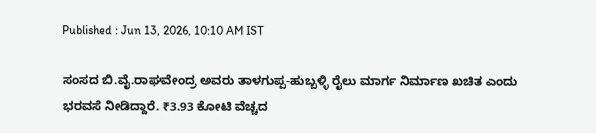Published : Jun 13, 2026, 10:10 AM IST

ಸಂಸದ ಬಿ.ವೈ.ರಾಘವೇಂದ್ರ ಅವರು ತಾಳಗುಪ್ಪ-ಹುಬ್ಬಳ್ಳಿ ರೈಲು ಮಾರ್ಗ ನಿರ್ಮಾಣ ಖಚಿತ ಎಂದು ಭರವಸೆ ನೀಡಿದ್ದಾರೆ. ₹3.93 ಕೋಟಿ ವೆಚ್ಚದ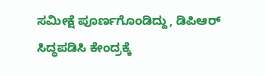ಸಮೀಕ್ಷೆ ಪೂರ್ಣಗೊಂಡಿದ್ದು, ಡಿಪಿಆರ್ ಸಿದ್ಧಪಡಿಸಿ ಕೇಂದ್ರಕ್ಕೆ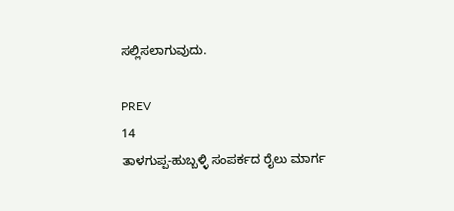ಸಲ್ಲಿಸಲಾಗುವುದು.

PREV
14
ತಾಳಗುಪ್ಪ-ಹುಬ್ಬಳ್ಳಿ ಸಂಪರ್ಕದ ರೈಲು ಮಾರ್ಗ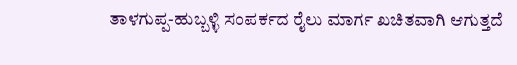ತಾಳಗುಪ್ಪ-ಹುಬ್ಬಳ್ಳಿ ಸಂಪರ್ಕದ ರೈಲು ಮಾರ್ಗ ಖಚಿತವಾಗಿ ಆಗುತ್ತದೆ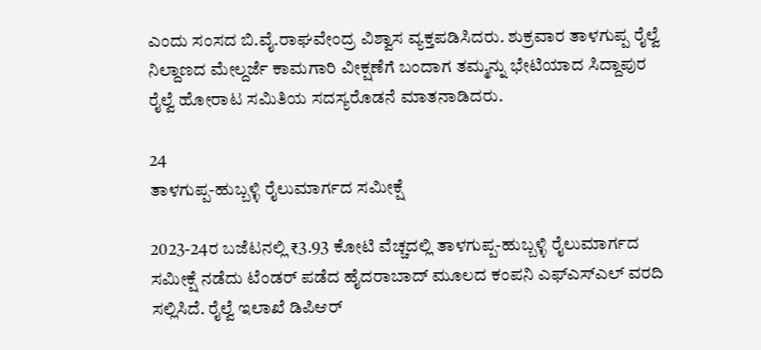ಎಂದು ಸಂಸದ ಬಿ.ವೈ.ರಾಘವೇಂದ್ರ ವಿಶ್ವಾಸ ವ್ಯಕ್ತಪಡಿಸಿದರು. ಶುಕ್ರವಾರ ತಾಳಗುಪ್ಪ ರೈಲ್ವೆ ನಿಲ್ದಾಣದ ಮೇಲ್ದರ್ಜೆ ಕಾಮಗಾರಿ ವೀಕ್ಷಣೆಗೆ ಬಂದಾಗ ತಮ್ಮನ್ನು ಭೇಟಿಯಾದ ಸಿದ್ದಾಪುರ ರೈಲ್ವೆ ಹೋರಾಟ ಸಮಿತಿಯ ಸದಸ್ಯರೊಡನೆ ಮಾತನಾಡಿದರು.

24
ತಾಳಗುಪ್ಪ-ಹುಬ್ಬಳ್ಳಿ ರೈಲುಮಾರ್ಗದ ಸಮೀಕ್ಷೆ

2023-24ರ ಬಜೆಟನಲ್ಲಿ ₹3.93 ಕೋಟಿ ವೆಚ್ಚದಲ್ಲಿ ತಾಳಗುಪ್ಪ-ಹುಬ್ಬಳ್ಳಿ ರೈಲುಮಾರ್ಗದ ಸಮೀಕ್ಷೆ ನಡೆದು ಟೆಂಡರ್ ಪಡೆದ ಹೈದರಾಬಾದ್ ಮೂಲದ ಕಂಪನಿ ಎಫ್ಎಸ್ಎಲ್ ವರದಿ ಸಲ್ಲಿಸಿದೆ. ರೈಲ್ವೆ ಇಲಾಖೆ ಡಿಪಿಆರ್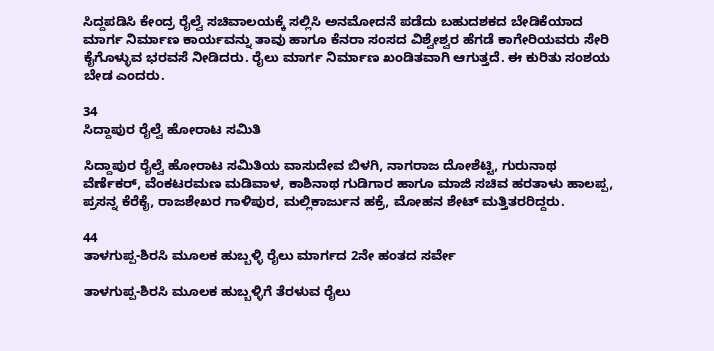ಸಿದ್ದಪಡಿಸಿ ಕೇಂದ್ರ ರೈಲ್ವೆ ಸಚಿವಾಲಯಕ್ಕೆ ಸಲ್ಲಿಸಿ ಅನಮೋದನೆ ಪಡೆದು ಬಹುದಶಕದ ಬೇಡಿಕೆಯಾದ ಮಾರ್ಗ ನಿರ್ಮಾಣ ಕಾರ್ಯವನ್ನು ತಾವು ಹಾಗೂ ಕೆನರಾ ಸಂಸದ ವಿಶ್ವೇಶ್ವರ ಹೆಗಡೆ ಕಾಗೇರಿಯವರು ಸೇರಿ ಕೈಗೊಳ್ಳುವ ಭರವಸೆ ನೀಡಿದರು. ರೈಲು ಮಾರ್ಗ ನಿರ್ಮಾಣ ಖಂಡಿತವಾಗಿ ಆಗುತ್ತದೆ. ಈ ಕುರಿತು ಸಂಶಯ ಬೇಡ ಎಂದರು.

34
ಸಿದ್ದಾಪುರ ರೈಲ್ವೆ ಹೋರಾಟ ಸಮಿತಿ

ಸಿದ್ದಾಪುರ ರೈಲ್ವೆ ಹೋರಾಟ ಸಮಿತಿಯ ವಾಸುದೇವ ಬಿಳಗಿ, ನಾಗರಾಜ ದೋಶೆಟ್ಟಿ, ಗುರುನಾಥ ವೆರ್ಣೆಕರ್, ವೆಂಕಟರಮಣ ಮಡಿವಾಳ, ಕಾಶಿನಾಥ ಗುಡಿಗಾರ ಹಾಗೂ ಮಾಜಿ ಸಚಿವ ಹರತಾಳು ಹಾಲಪ್ಪ, ಪ್ರಸನ್ನ ಕೆರೆಕೈ, ರಾಜಶೇಖರ ಗಾಳಿಪುರ, ಮಲ್ಲಿಕಾರ್ಜುನ ಹಕ್ರೆ, ಮೋಹನ ಶೇಟ್ ಮತ್ತಿತರರಿದ್ದರು.

44
ತಾಳಗುಪ್ಪ-ಶಿರಸಿ ಮೂಲಕ ಹುಬ್ಬಳ್ಳಿ ರೈಲು ಮಾರ್ಗದ 2ನೇ ಹಂತದ ಸರ್ವೇ

ತಾಳಗುಪ್ಪ-ಶಿರಸಿ ಮೂಲಕ ಹುಬ್ಬಳ್ಳಿಗೆ ತೆರಳುವ ರೈಲು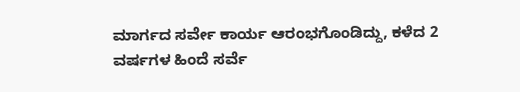ಮಾರ್ಗದ ಸರ್ವೇ ಕಾರ್ಯ ಆರಂಭಗೊಂಡಿದ್ದು, ಕಳೆದ 2 ವರ್ಷಗಳ ಹಿಂದೆ ಸರ್ವೆ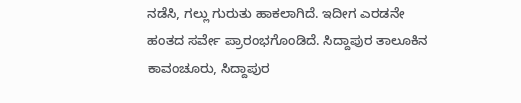ನಡೆಸಿ, ಗಲ್ಲು ಗುರುತು ಹಾಕಲಾಗಿದೆ. ಇದೀಗ ಎರಡನೇ ಹಂತದ ಸರ್ವೇ ಪ್ರಾರಂಭಗೊಂಡಿದೆ. ಸಿದ್ದಾಪುರ ತಾಲೂಕಿನ ಕಾವಂಚೂರು, ಸಿದ್ದಾಪುರ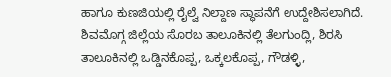ಹಾಗೂ ಕುಣಜಿಯಲ್ಲಿ ರೈಲ್ವೆ ನಿಲ್ದಾಣ ಸ್ಥಾಪನೆಗೆ ಉದ್ದೇಶಿಸಲಾಗಿದೆ. ಶಿವಮೊಗ್ಗ ಜಿಲ್ಲೆಯ ಸೊರಬ ತಾಲೂಕಿನಲ್ಲಿ ತೆಲಗುಂದ್ಲಿ, ಶಿರಸಿ ತಾಲೂಕಿನಲ್ಲಿ ಒಡ್ಡಿನಕೊಪ್ಪ, ಒಕ್ಕಲಕೊಪ್ಪ, ಗೌಡಳ್ಳಿ,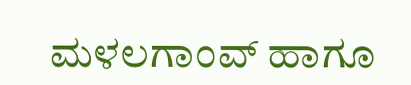ಮಳಲಗಾಂವ್ ಹಾಗೂ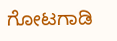ಗೋಟಗಾಡಿ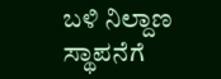ಬಳಿ ನಿಲ್ದಾಣ ಸ್ಥಾಪನೆಗೆ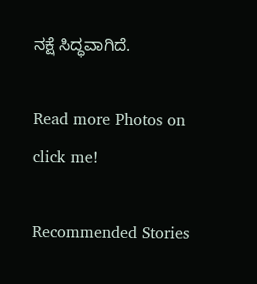ನಕ್ಷೆ ಸಿದ್ಧವಾಗಿದೆ.

Read more Photos on
click me!

Recommended Stories